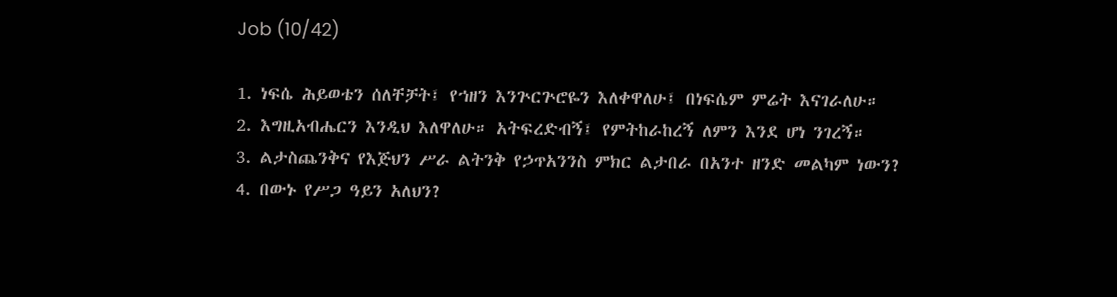Job (10/42)

1. ነፍሴ ሕይወቴን ሰለቸቻት፤ የኀዘን እንጕርጕሮዬን እለቀዋለሁ፤ በነፍሴም ምሬት እናገራለሁ።
2. እግዚአብሔርን እንዲህ እለዋለሁ። አትፍረድብኝ፤ የምትከራከረኝ ለምን እንደ ሆነ ንገረኝ።
3. ልታስጨንቅና የእጅህን ሥራ ልትንቅ የኃጥአንንስ ምክር ልታበራ በአንተ ዘንድ መልካም ነውን?
4. በውኑ የሥጋ ዓይን አለህን?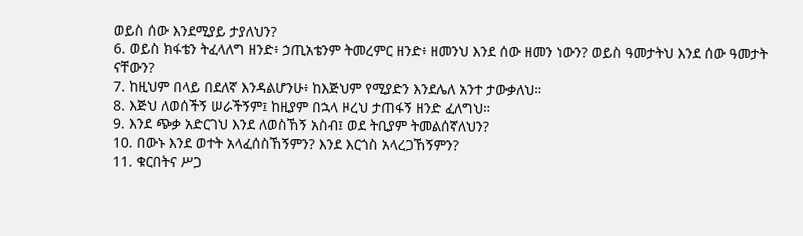ወይስ ሰው እንደሚያይ ታያለህን?
6. ወይስ ክፋቴን ትፈላለግ ዘንድ፥ ኃጢአቴንም ትመረምር ዘንድ፥ ዘመንህ እንደ ሰው ዘመን ነውን? ወይስ ዓመታትህ እንደ ሰው ዓመታት ናቸውን?
7. ከዚህም በላይ በደለኛ እንዳልሆንሁ፥ ከእጅህም የሚያድን እንደሌለ አንተ ታውቃለህ።
8. እጅህ ለወሰችኝ ሠራችኝም፤ ከዚያም በኋላ ዞረህ ታጠፋኝ ዘንድ ፈለግህ።
9. እንደ ጭቃ አድርገህ እንደ ለወስኸኝ አስብ፤ ወደ ትቢያም ትመልሰኛለህን?
10. በውኑ እንደ ወተት አላፈሰስኸኝምን? እንደ እርጎስ አላረጋኸኝምን?
11. ቁርበትና ሥጋ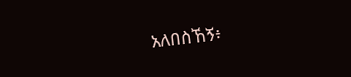አለበስኸኝ፥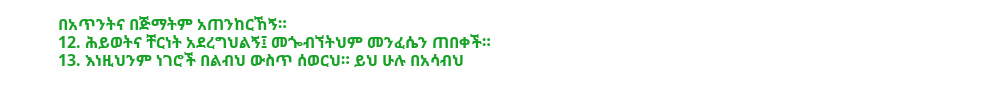በአጥንትና በጅማትም አጠንከርኸኝ።
12. ሕይወትና ቸርነት አደረግህልኝ፤ መጐብኘትህም መንፈሴን ጠበቀች።
13. እነዚህንም ነገሮች በልብህ ውስጥ ሰወርህ። ይህ ሁሉ በአሳብህ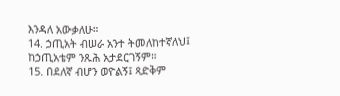እንዳለ አውቃለሁ።
14. ኃጢአት ብሠራ አንተ ትመለከተኛለህ፤ ከኃጢአቴም ንጹሕ አታደርገኝም።
15. በደለኛ ብሆን ወዮልኝ፤ ጻድቅም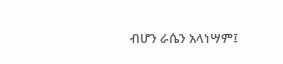ብሆን ራሴን አላነሣም፤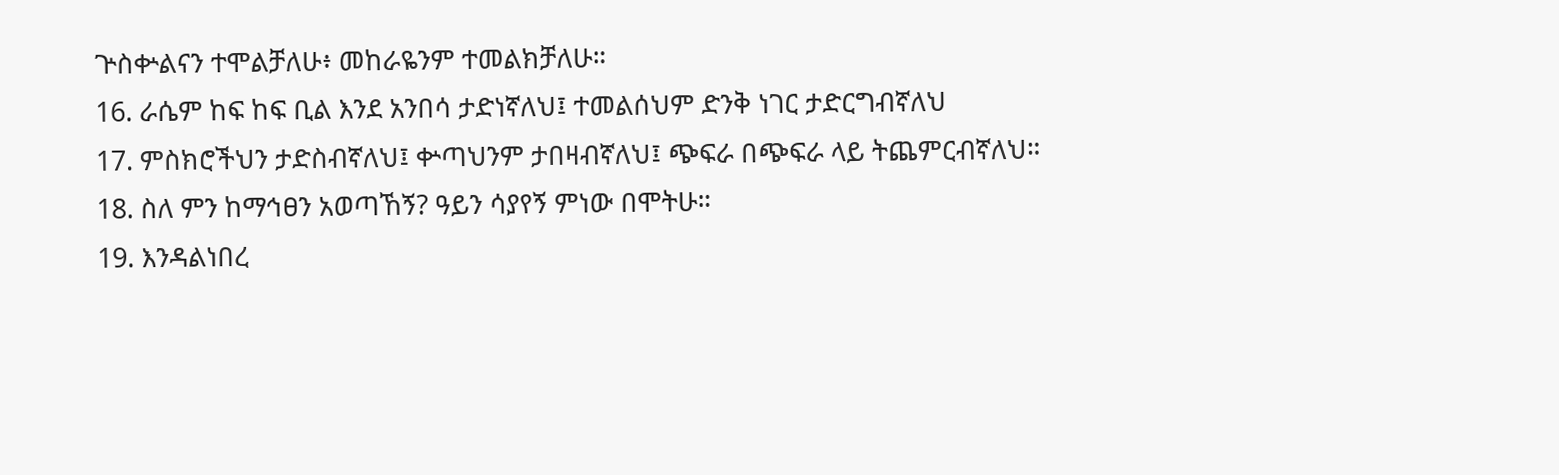ጕስቍልናን ተሞልቻለሁ፥ መከራዬንም ተመልክቻለሁ።
16. ራሴም ከፍ ከፍ ቢል እንደ አንበሳ ታድነኛለህ፤ ተመልሰህም ድንቅ ነገር ታድርግብኛለህ
17. ምስክሮችህን ታድስብኛለህ፤ ቍጣህንም ታበዛብኛለህ፤ ጭፍራ በጭፍራ ላይ ትጨምርብኛለህ።
18. ስለ ምን ከማኅፀን አወጣኸኝ? ዓይን ሳያየኝ ምነው በሞትሁ።
19. እንዳልነበረ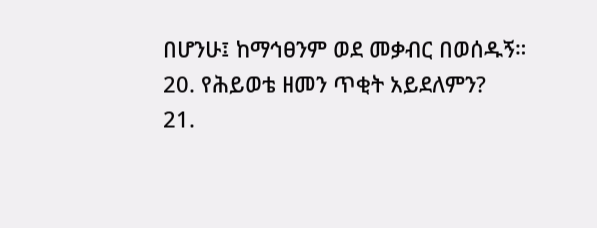በሆንሁ፤ ከማኅፀንም ወደ መቃብር በወሰዱኝ።
20. የሕይወቴ ዘመን ጥቂት አይደለምን?
21.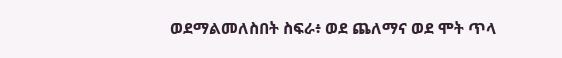ወደማልመለስበት ስፍራ፥ ወደ ጨለማና ወደ ሞት ጥላ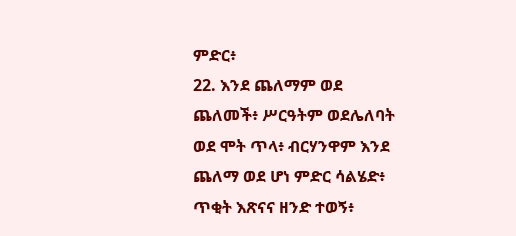ምድር፥
22. እንደ ጨለማም ወደ ጨለመች፥ ሥርዓትም ወደሌለባት ወደ ሞት ጥላ፥ ብርሃንዋም እንደ ጨለማ ወደ ሆነ ምድር ሳልሄድ፥ ጥቂት እጽናና ዘንድ ተወኝ፥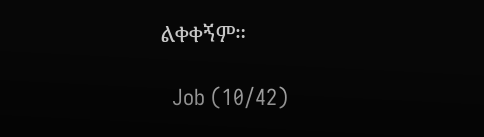ልቀቀኝም።

  Job (10/42)